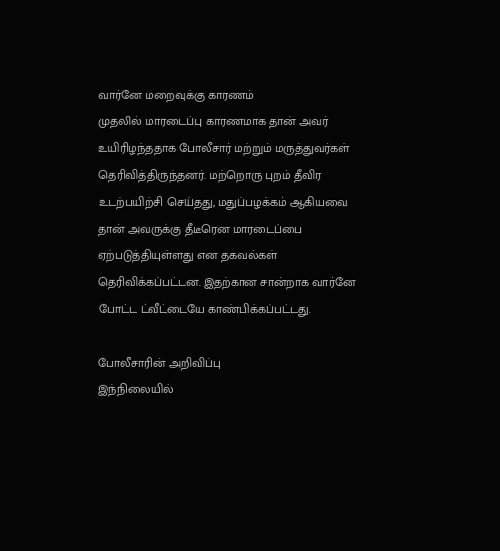வார்னே மறைவுக்கு காரணம்
முதலில் மாரடைப்பு காரணமாக தான் அவர் உயிரிழந்ததாக போலீசார் மற்றும் மருத்துவர்கள் தெரிவித்திருந்தனர். மற்றொரு புறம் தீவிர உடற்பயிற்சி செய்தது, மதுப்பழக்கம் ஆகியவை தான் அவருக்கு தீடீரென மாரடைப்பை ஏற்படுத்தியுள்ளது என தகவல்கள் தெரிவிக்கப்பட்டன. இதற்கான சான்றாக வார்னே போட்ட ட்வீட்டையே காண்பிக்கப்பட்டது.

போலீசாரின் அறிவிப்பு
இந்நிலையில்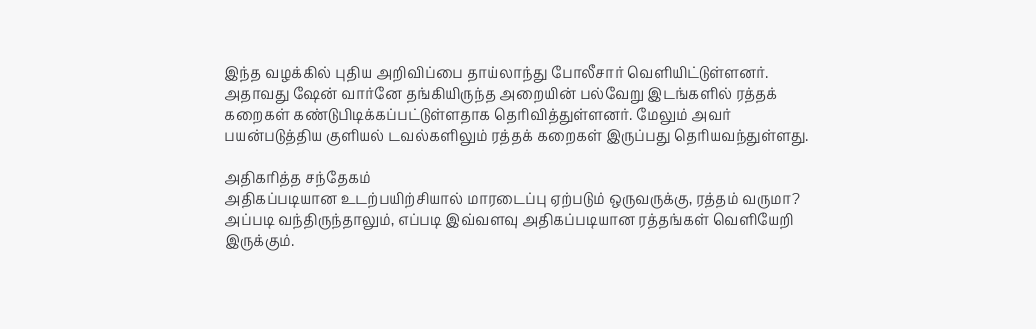இந்த வழக்கில் புதிய அறிவிப்பை தாய்லாந்து போலீசார் வெளியிட்டுள்ளனர். அதாவது ஷேன் வார்னே தங்கியிருந்த அறையின் பல்வேறு இடங்களில் ரத்தக் கறைகள் கண்டுபிடிக்கப்பட்டுள்ளதாக தெரிவித்துள்ளனர். மேலும் அவர் பயன்படுத்திய குளியல் டவல்களிலும் ரத்தக் கறைகள் இருப்பது தெரியவந்துள்ளது.

அதிகரித்த சந்தேகம்
அதிகப்படியான உடற்பயிற்சியால் மாரடைப்பு ஏற்படும் ஒருவருக்கு, ரத்தம் வருமா? அப்படி வந்திருந்தாலும், எப்படி இவ்வளவு அதிகப்படியான ரத்தங்கள் வெளியேறி இருக்கும்.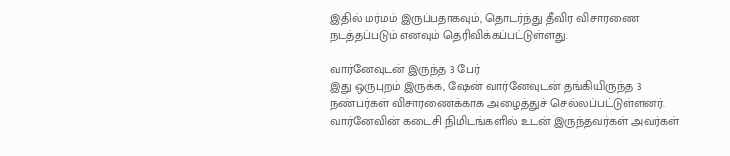இதில் மர்மம் இருப்பதாகவும், தொடர்ந்து தீவிர விசாரணை நடத்தப்படும் எனவும் தெரிவிக்கப்பட்டுள்ளது.

வார்னேவுடன் இருந்த 3 பேர்
இது ஒருபுறம் இருக்க, ஷேன் வார்னேவுடன் தங்கியிருந்த 3 நண்பர்கள் விசாரணைக்காக அழைத்துச் செல்லப்பட்டுள்ளனர். வார்னேவின் கடைசி நிமிடங்களில் உடன் இருந்தவர்கள் அவர்கள்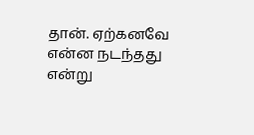தான். ஏற்கனவே என்ன நடந்தது என்று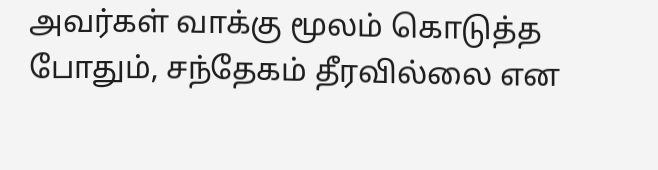அவர்கள் வாக்கு மூலம் கொடுத்த போதும், சந்தேகம் தீரவில்லை என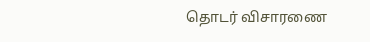தொடர் விசாரணை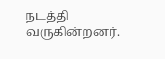நடத்தி வருகின்றனர்.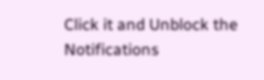Click it and Unblock the Notifications